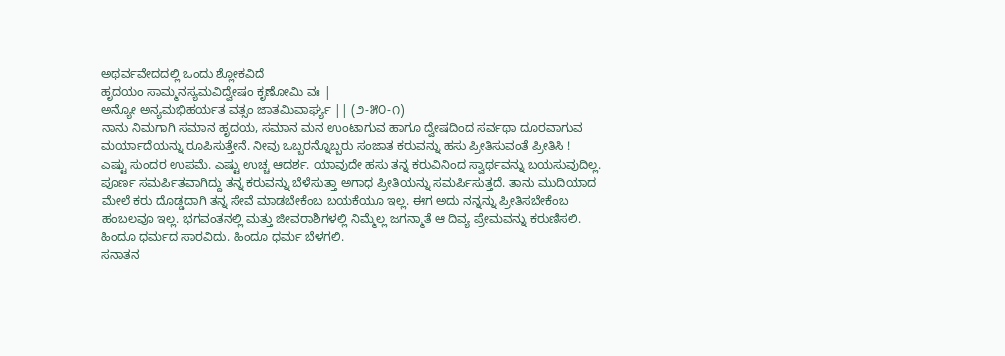ಅಥರ್ವವೇದದಲ್ಲಿ ಒಂದು ಶ್ಲೋಕವಿದೆ
ಹೃದಯಂ ಸಾಮ್ಮನಸ್ಯಮವಿದ್ವೇಷಂ ಕೃಣೋಮಿ ವಃ |
ಅನ್ಯೋ ಅನ್ಯಮಭಿಹರ್ಯತ ವತ್ಸಂ ಜಾತಮಿವಾರ್ಘ್ಯ || (೨-೫೦-೧)
ನಾನು ನಿಮಗಾಗಿ ಸಮಾನ ಹೃದಯ, ಸಮಾನ ಮನ ಉಂಟಾಗುವ ಹಾಗೂ ದ್ವೇಷದಿಂದ ಸರ್ವಥಾ ದೂರವಾಗುವ ಮರ್ಯಾದೆಯನ್ನು ರೂಪಿಸುತ್ತೇನೆ. ನೀವು ಒಬ್ಬರನ್ನೊಬ್ಬರು ಸಂಜಾತ ಕರುವನ್ನು ಹಸು ಪ್ರೀತಿಸುವಂತೆ ಪ್ರೀತಿಸಿ !
ಎಷ್ಟು ಸುಂದರ ಉಪಮೆ. ಎಷ್ಟು ಉಚ್ಚ ಆದರ್ಶ. ಯಾವುದೇ ಹಸು ತನ್ನ ಕರುವಿನಿಂದ ಸ್ವಾರ್ಥವನ್ನು ಬಯಸುವುದಿಲ್ಲ. ಪೂರ್ಣ ಸಮರ್ಪಿತವಾಗಿದ್ದು ತನ್ನ ಕರುವನ್ನು ಬೆಳೆಸುತ್ತಾ ಅಗಾಧ ಪ್ರೀತಿಯನ್ನು ಸಮರ್ಪಿಸುತ್ತದೆ. ತಾನು ಮುದಿಯಾದ ಮೇಲೆ ಕರು ದೊಡ್ಡದಾಗಿ ತನ್ನ ಸೇವೆ ಮಾಡಬೇಕೆಂಬ ಬಯಕೆಯೂ ಇಲ್ಲ. ಈಗ ಅದು ನನ್ನನ್ನು ಪ್ರೀತಿಸಬೇಕೆಂಬ ಹಂಬಲವೂ ಇಲ್ಲ. ಭಗವಂತನಲ್ಲಿ ಮತ್ತು ಜೀವರಾಶಿಗಳಲ್ಲಿ ನಿಮ್ಮೆಲ್ಲ ಜಗನ್ಮಾತೆ ಆ ದಿವ್ಯ ಪ್ರೇಮವನ್ನು ಕರುಣಿಸಲಿ. ಹಿಂದೂ ಧರ್ಮದ ಸಾರವಿದು. ಹಿಂದೂ ಧರ್ಮ ಬೆಳಗಲಿ.
ಸನಾತನ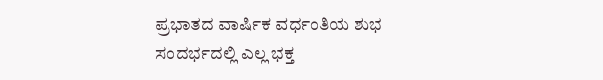ಪ್ರಭಾತದ ವಾರ್ಷಿಕ ವರ್ಧಂತಿಯ ಶುಭ ಸಂದರ್ಭದಲ್ಲಿ ಎಲ್ಲ ಭಕ್ತ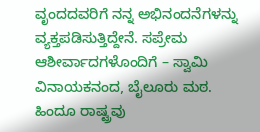ವೃಂದದವರಿಗೆ ನನ್ನ ಅಭಿನಂದನೆಗಳನ್ನು ವ್ಯಕ್ತಪಡಿಸುತ್ತಿದ್ದೇನೆ. ಸಪ್ರೇಮ ಆಶೀರ್ವಾದಗಳೊಂದಿಗೆ – ಸ್ವಾಮಿ ವಿನಾಯಕನಂದ, ಬೈಲೂರು ಮಠ.
ಹಿಂದೂ ರಾಷ್ಟ್ರವು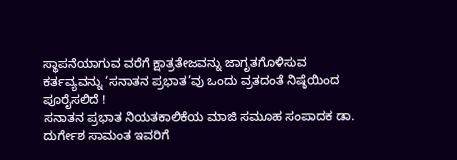ಸ್ಥಾಪನೆಯಾಗುವ ವರೆಗೆ ಕ್ಷಾತ್ರತೇಜವನ್ನು ಜಾಗೃತಗೊಳಿಸುವ ಕರ್ತವ್ಯವನ್ನು ‘ಸನಾತನ ಪ್ರಭಾತ’ವು ಒಂದು ವ್ರತದಂತೆ ನಿಷ್ಠೆಯಿಂದ ಪೂರೈಸಲಿದೆ !
ಸನಾತನ ಪ್ರಭಾತ ನಿಯತಕಾಲಿಕೆಯ ಮಾಜಿ ಸಮೂಹ ಸಂಪಾದಕ ಡಾ. ದುರ್ಗೇಶ ಸಾಮಂತ ಇವರಿಗೆ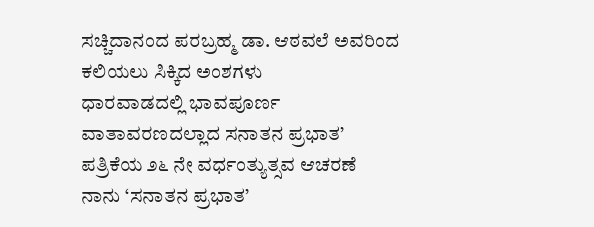ಸಚ್ಚಿದಾನಂದ ಪರಬ್ರಹ್ಮ ಡಾ. ಆಠವಲೆ ಅವರಿಂದ ಕಲಿಯಲು ಸಿಕ್ಕಿದ ಅಂಶಗಳು
ಧಾರವಾಡದಲ್ಲಿ ಭಾವಪೂರ್ಣ ವಾತಾವರಣದಲ್ಲಾದ ಸನಾತನ ಪ್ರಭಾತ’ ಪತ್ರಿಕೆಯ ೨೬ ನೇ ವರ್ಧಂತ್ಯುತ್ಸವ ಆಚರಣೆ
ನಾನು ‘ಸನಾತನ ಪ್ರಭಾತ’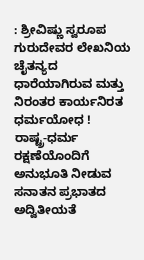: ಶ್ರೀವಿಷ್ಣು ಸ್ವರೂಪ ಗುರುದೇವರ ಲೇಖನಿಯ ಚೈತನ್ಯದ ಧಾರೆಯಾಗಿರುವ ಮತ್ತು ನಿರಂತರ ಕಾರ್ಯನಿರತ ಧರ್ಮಯೋಧ !
ರಾಷ್ಟ್ರ-ಧರ್ಮ ರಕ್ಷಣೆಯೊಂದಿಗೆ ಅನುಭೂತಿ ನೀಡುವ ಸನಾತನ ಪ್ರಭಾತದ ಅದ್ವಿತೀಯತೆ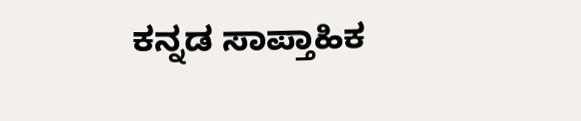ಕನ್ನಡ ಸಾಪ್ತಾಹಿಕ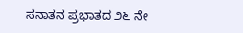ಸನಾತನ ಪ್ರಭಾತದ ೨೬ ನೇ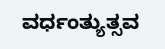ವರ್ಧಂತ್ಯುತ್ಸವ